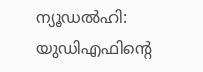ന്യൂഡൽഹി: യുഡിഎഫിൻ്റെ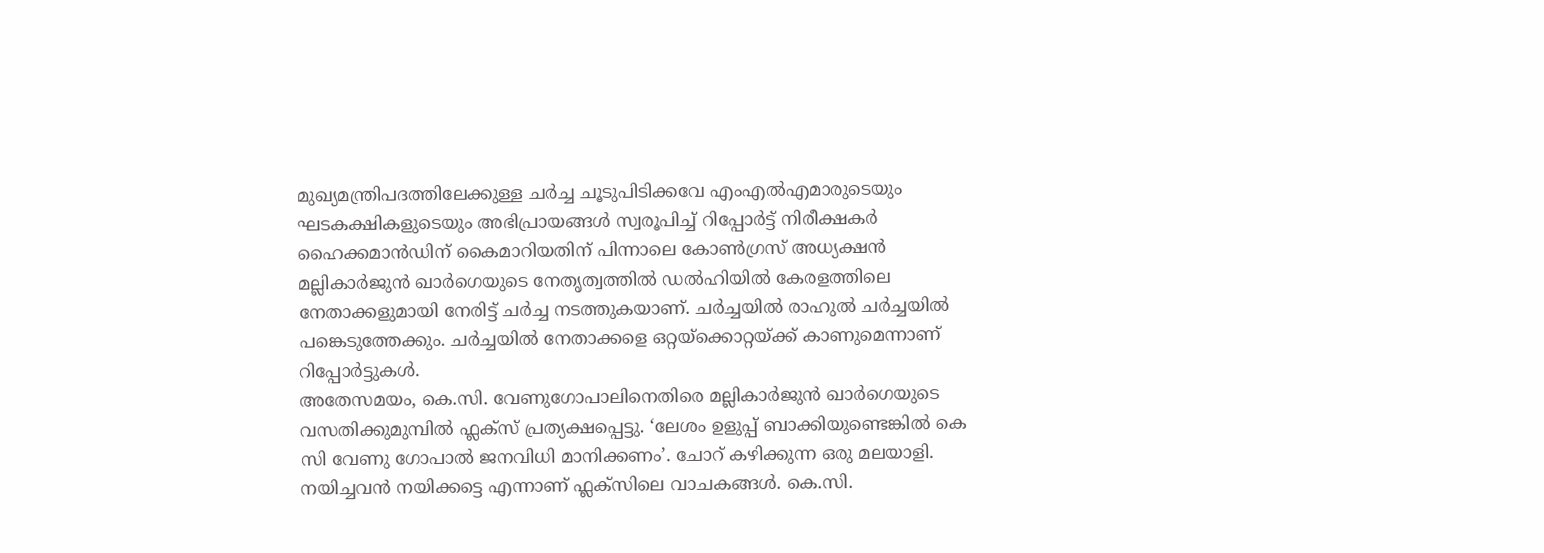മുഖ്യമന്ത്രിപദത്തിലേക്കുള്ള ചർച്ച ചൂടുപിടിക്കവേ എംഎൽഎമാരുടെയും ഘടകക്ഷികളുടെയും അഭിപ്രായങ്ങൾ സ്വരൂപിച്ച് റിപ്പോർട്ട് നിരീക്ഷകർ ഹൈക്കമാൻഡിന് കൈമാറിയതിന് പിന്നാലെ കോൺഗ്രസ് അധ്യക്ഷൻ മല്ലികാർജുൻ ഖാർഗെയുടെ നേതൃത്വത്തിൽ ഡൽഹിയിൽ കേരളത്തിലെ നേതാക്കളുമായി നേരിട്ട് ചർച്ച നടത്തുകയാണ്. ചർച്ചയിൽ രാഹുൽ ചർച്ചയിൽ പങ്കെടുത്തേക്കും. ചർച്ചയിൽ നേതാക്കളെ ഒറ്റയ്ക്കൊറ്റയ്ക്ക് കാണുമെന്നാണ് റിപ്പോർട്ടുകൾ.
അതേസമയം, കെ.സി. വേണുഗോപാലിനെതിരെ മല്ലികാർജുൻ ഖാർഗെയുടെ വസതിക്കുമുമ്പിൽ ഫ്ലക്സ് പ്രത്യക്ഷപ്പെട്ടു. ‘ലേശം ഉളുപ്പ് ബാക്കിയുണ്ടെങ്കിൽ കെ സി വേണു ഗോപാൽ ജനവിധി മാനിക്കണം’. ചോറ് കഴിക്കുന്ന ഒരു മലയാളി. നയിച്ചവൻ നയിക്കട്ടെ എന്നാണ് ഫ്ലക്സിലെ വാചകങ്ങൾ. കെ.സി.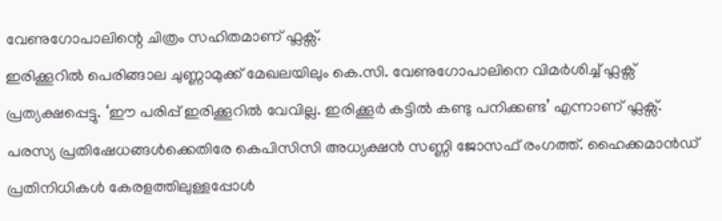വേണുഗോപാലിന്റെ ചിത്രം സഹിതമാണ് ഫ്ലക്സ്.
ഇരിക്കൂറിൽ പെരിങ്ങാല ചുണ്ണാമുക്ക് മേഖലയിലും കെ.സി. വേണുഗോപാലിനെ വിമർശിച്ച് ഫ്ലക്സ് പ്രത്യക്ഷപ്പെട്ടു. ‘ഈ പരിപ്പ് ഇരിക്കൂറിൽ വേവില്ല. ഇരിക്കൂർ കട്ടിൽ കണ്ടു പനിക്കണ്ട’ എന്നാണ് ഫ്ലക്സ്. പരസ്യ പ്രതിഷേധങ്ങൾക്കെതിരേ കെപിസിസി അധ്യക്ഷൻ സണ്ണി ജോസഫ് രംഗത്ത്. ഹൈക്കമാൻഡ് പ്രതിനിധികൾ കേരളത്തിലുള്ളപ്പോൾ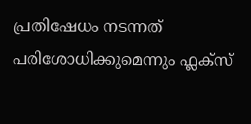പ്രതിഷേധം നടന്നത് പരിശോധിക്കുമെന്നും ഫ്ലക്സ്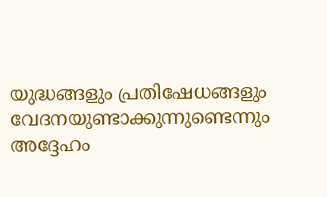യുദ്ധങ്ങളും പ്രതിഷേധങ്ങളും വേദനയുണ്ടാക്കുന്നുണ്ടെന്നും അദ്ദേഹം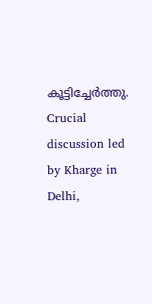കൂട്ടിച്ചേർത്തു.
Crucial discussion led by Kharge in Delhi,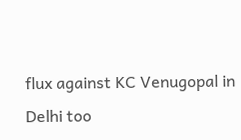flux against KC Venugopal in Delhi too